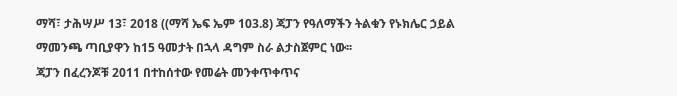ማሻ፣ ታሕሣሥ 13፣ 2018 ((ማሻ ኤፍ ኤም 103.8) ጃፓን የዓለማችን ትልቁን የኑክሌር ኃይል ማመንጫ ጣቢያዋን ከ15 ዓመታት በኋላ ዳግም ስራ ልታስጀምር ነው፡፡
ጃፓን በፈረንጆቹ 2011 በተከሰተው የመሬት መንቀጥቀጥና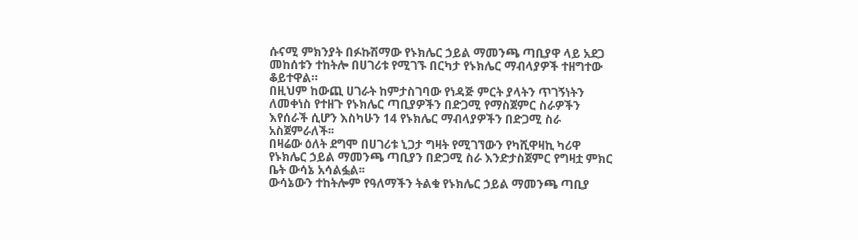ሱናሚ ምክንያት በፉኩሽማው የኑክሌር ኃይል ማመንጫ ጣቢያዋ ላይ አደጋ መከሰቱን ተከትሎ በሀገሪቱ የሚገኙ በርካታ የኑክሌር ማብላያዎች ተዘግተው ቆይተዋል።
በዚህም ከውጪ ሀገራት ከምታስገባው የነዳጅ ምርት ያላትን ጥገኝነትን ለመቀነስ የተዘጉ የኑክሌር ጣቢያዎችን በድጋሚ የማስጀምር ስራዎችን እየሰራች ሲሆን እስካሁን 14 የኑክሌር ማብላያዎችን በድጋሚ ስራ አስጀምራለች፡፡
በዛሬው ዕለት ደግሞ በሀገሪቱ ኒጋታ ግዛት የሚገኘውን የካሺዋዛኪ ካሪዋ የኑክሌር ኃይል ማመንጫ ጣቢያን በድጋሚ ስራ እንድታስጀምር የግዛቷ ምክር ቤት ውሳኔ አሳልፏል፡፡
ውሳኔውን ተከትሎም የዓለማችን ትልቁ የኑክሌር ኃይል ማመንጫ ጣቢያ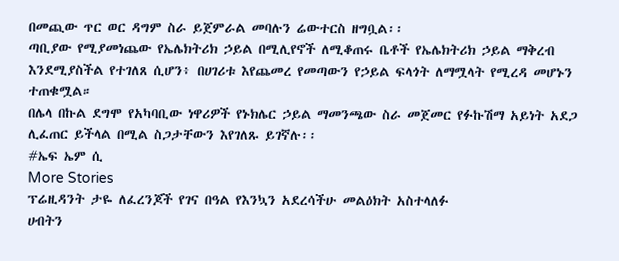በመጪው ጥር ወር ዳግም ስራ ይጀምራል መባሉን ሬውተርስ ዘግቧል፡፡
ጣቢያው የሚያመነጨው የኤሌክትሪክ ኃይል በሚሊየኖች ለሚቆጠሩ ቤቶች የኤሌክትሪክ ኃይል ማቅረብ እንደሚያስችል የተገለጸ ሲሆን፥ በሀገሪቱ እየጨመረ የመጣውን የኃይል ፍላጎት ለማሟላት የሚረዳ መሆኑን ተጠቁሟል።
በሌላ በኩል ደግሞ የአካባቢው ነዋሪዎች የኑክሌር ኃይል ማመንጫው ስራ መጀመር የፉኩሽማ አይነት አደጋ ሊፈጠር ይችላል በሚል ስጋታቸውን እየገለጹ ይገኛሉ፡፡
#ኤፍ ኤም ሲ
More Stories
ፕሬዚዳንት ታዬ ለፈረንጆች የገና በዓል የእንኳን አደረሳችሁ መልዕክት አስተላለፉ
ሀብትን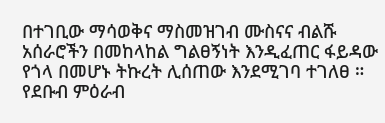በተገቢው ማሳወቅና ማስመዝገብ ሙስናና ብልሹ አሰራሮችን በመከላከል ግልፀኝነት እንዲፈጠር ፋይዳው የጎላ በመሆኑ ትኩረት ሊሰጠው እንደሚገባ ተገለፀ ።
የደቡብ ምዕራብ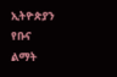ኢትዮጵያን የቡና ልማት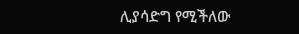ሊያሳድግ የሚችለው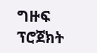ግዙፍ ፕሮጀክት